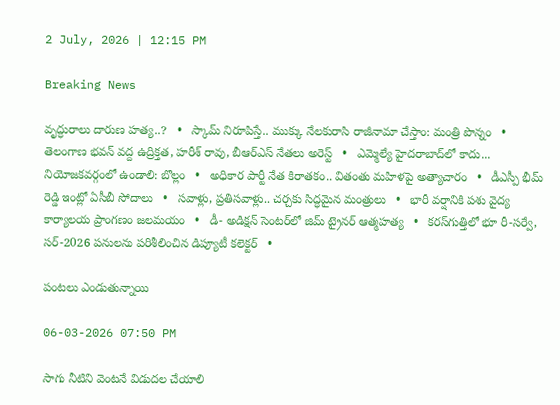2 July, 2026 | 12:15 PM

Breaking News

వృద్ధురాలు దారుణ హత్య..?   •   స్కామ్ నిరూపిస్తే.. ముక్కు నేలకురాసి రాజీనామా చేస్తాం: మంత్రి పొన్నం   •   తెలంగాణ భవన్ వద్ద ఉద్రిక్తత, హరీశ్ రావు, బీఆర్ఎస్ నేతలు అరెస్ట్   •   ఎమ్మెల్యే హైదరాబాద్‌లో కాదు... నియోజకవర్గంలో ఉండాలి: బొల్లం   •   అధికార పార్టీ నేత కిరాతకం.. వితంతు మహిళపై అత్యాచారం   •   డీఎస్పీ భీమ్ రెడ్డి ఇంట్లో ఏసీబీ సోదాలు   •   సవాళ్లు, ప్రతిసవాళ్లు.. చర్చకు సిద్ధమైన మంత్రులు   •   భారీ వర్షానికి పశు వైద్య కార్యాలయ ప్రాంగణం జలమయం   •   డీ- అడిక్షన్ సెంటర్‌లో జిమ్ ట్రైనర్ ఆత్మహత్య   •   కరస్‌గుత్తిలో భూ రీ-సర్వే, సర్-2026 పనులను పరిశీలించిన డిప్యూటీ కలెక్టర్   •

పంటలు ఎండుతున్నాయి

06-03-2026 07:50 PM

సాగు నీటిని వెంటనే విడుదల చేయాలి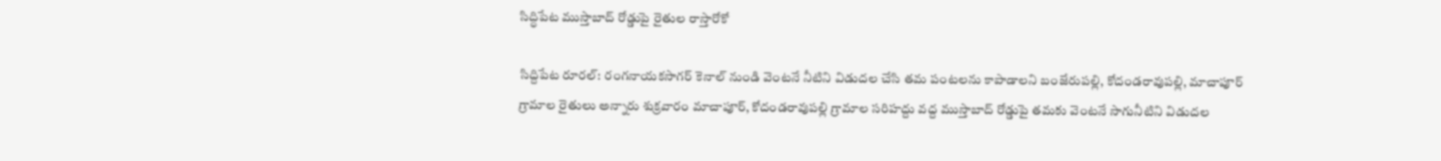సిద్ధిపేట ముస్తాబాద్ రోడ్డుపై రైతుల రాస్తారోకో

సిద్దిపేట రూరల్: రంగనాయకసాగర్ కెనాల్ నుండి వెంటనే నీటిని విడుదల చేసి తమ పంటలను కాపాడాలని బంజేరుపల్లి, కోదండరావుపల్లి, మాచాపూర్ గ్రామాల రైతులు అన్నారు శుక్రవారం మాచాపూర్, కోదండరావుపల్లి గ్రామాల సరిహద్దు వద్ద ముస్తాబాద్ రోడ్డుపై తమకు వెంటనే సాగునీటిని విడుదల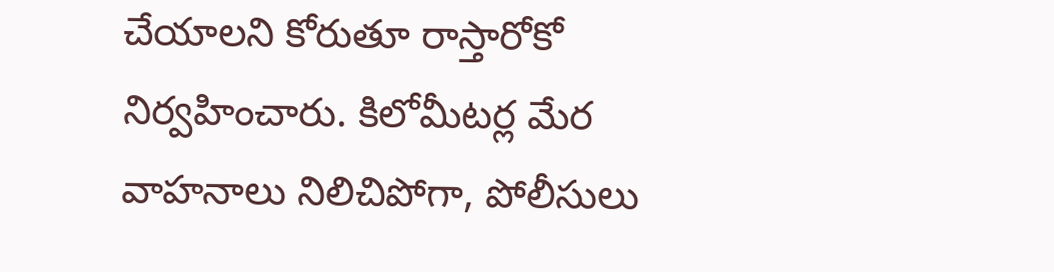చేయాలని కోరుతూ రాస్తారోకో నిర్వహించారు. కిలోమీటర్ల మేర వాహనాలు నిలిచిపోగా, పోలీసులు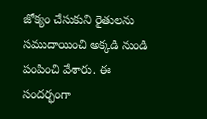జోక్యం చేసుకుని రైతులను సముదాయించి అక్కడి నుండి పంపించి వేశారు. ఈ సందర్భంగా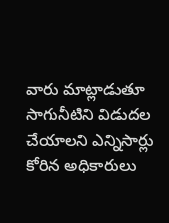వారు మాట్లాడుతూ సాగునీటిని విడుదల చేయాలని ఎన్నిసార్లు కోరిన అధికారులు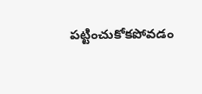పట్టించుకోకపోవడం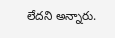లేదని అన్నారు.